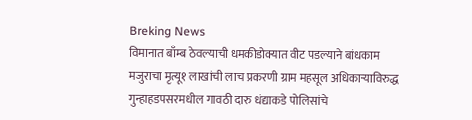Breking News
विमानात बाँम्ब ठेवल्याची धमकीडोक्यात वीट पडल्याने बांधकाम मजुराचा मृत्यू१ लाखांची लाच प्रकरणी ग्राम महसूल अधिकाऱ्याविरुद्ध गुन्हाहडपसरमधील गावठी दारु धंद्याकडे पोलिसांचे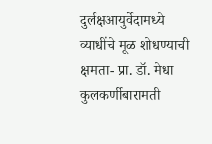दुर्लक्षआयुर्वेदामध्ये व्याधींचे मूळ शोधण्याची क्षमता- प्रा. डॉ. मेधा कुलकर्णीबारामती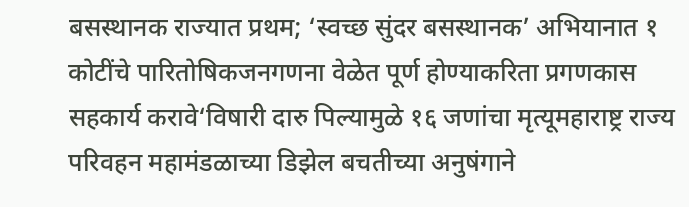बसस्थानक राज्यात प्रथम; ‘स्वच्छ सुंदर बसस्थानक’ अभियानात १ कोटींचे पारितोषिकजनगणना वेळेत पूर्ण होण्याकरिता प्रगणकास सहकार्य करावे‘विषारी दारु पिल्यामुळे १६ जणांचा मृत्यूमहाराष्ट्र राज्य परिवहन महामंडळाच्या डिझेल बचतीच्या अनुषंगाने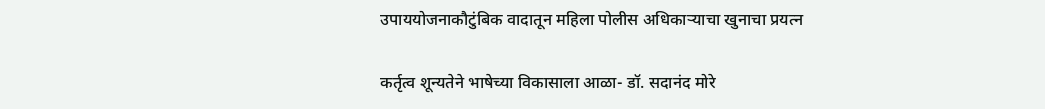उपाययोजनाकौटुंबिक वादातून महिला पोलीस अधिकाऱ्याचा खुनाचा प्रयत्न

कर्तृत्व शून्यतेने भाषेच्या विकासाला आळा- डॉ. सदानंद मोरे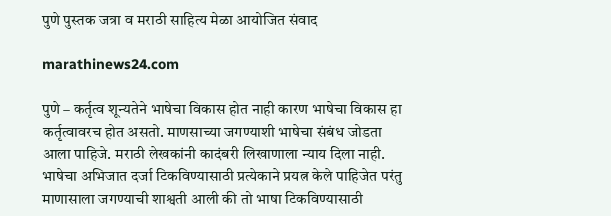पुणे पुस्तक जत्रा व मराठी साहित्य मेळा आयोजित संवाद

marathinews24.com

पुणे – कर्तृत्व शून्यतेने भाषेचा विकास होत नाही कारण भाषेचा विकास हा कर्तृत्वावरच होत असतो. माणसाच्या जगण्याशी भाषेचा संबंध जोडता आला पाहिजे. मराठी लेखकांनी कादंबरी लिखाणाला न्याय दिला नाही. भाषेचा अभिजात दर्जा टिकविण्यासाठी प्रत्येकाने प्रयत्न केले पाहिजेत परंतु माणासाला जगण्याची शाश्वती आली की तो भाषा टिकविण्यासाठी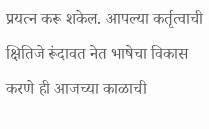प्रयत्न करू शकेल. आपल्या कर्तृत्वाची क्षितिजे रूंदावत नेत भाषेचा विकास करणे ही आजच्या काळाची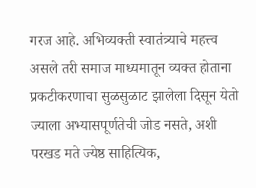गरज आहे. अभिव्यक्ती स्वातंत्र्याचे महत्त्व असले तरी समाज माध्यमातून व्यक्त होताना प्रकटीकरणाचा सुळसुळाट झालेला दिसून येतो ज्याला अभ्यासपूर्णतेची जोड नसते, अशी परखड मते ज्येष्ठ साहित्यिक,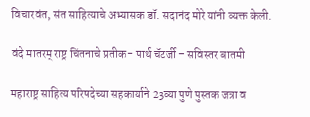विचारवंत, संत साहित्याचे अभ्यासक डॉ. सदानंद मोरे यांनी व्यक्त केली.

वंदे मातरम्‌‍ राष्ट्र चिंतनाचे प्रतीक- पार्थ चॅटर्जी – सविस्तर बातमी

महाराष्ट्र साहित्य परिषदेच्या सहकार्याने 23व्या पुणे पुस्तक जत्रा व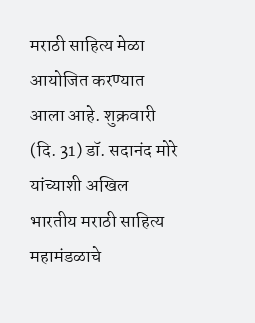मराठी साहित्य मेळा आयोजित करण्यात आला आहे. शुक्रवारी (दि. 31) डॉ. सदानंद मोरे यांच्याशी अखिल भारतीय मराठी साहित्य महामंडळाचे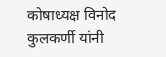कोषाध्यक्ष विनोद कुलकर्णी यांनी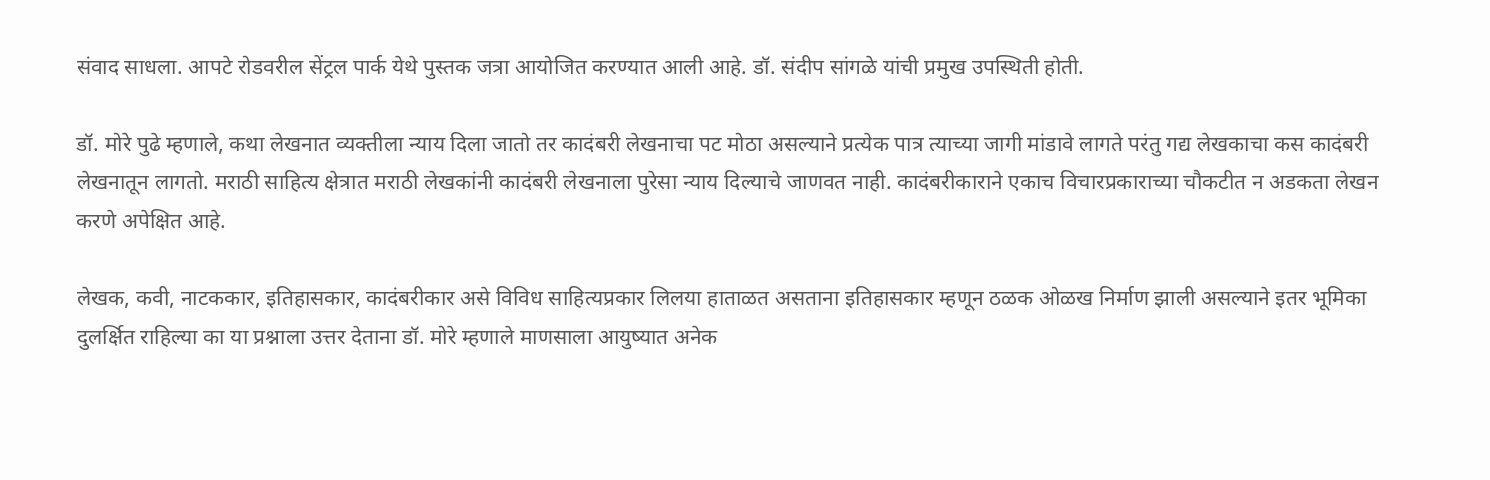संवाद साधला. आपटे रोडवरील सेंट्रल पार्क येथे पुस्तक जत्रा आयोजित करण्यात आली आहे. डॉ. संदीप सांगळे यांची प्रमुख उपस्थिती होती.

डॉ. मोरे पुढे म्हणाले, कथा लेखनात व्यक्तीला न्याय दिला जातो तर कादंबरी लेखनाचा पट मोठा असल्याने प्रत्येक पात्र त्याच्या जागी मांडावे लागते परंतु गद्य लेखकाचा कस कादंबरी लेखनातून लागतो. मराठी साहित्य क्षेत्रात मराठी लेखकांनी कादंबरी लेखनाला पुरेसा न्याय दिल्याचे जाणवत नाही. कादंबरीकाराने एकाच विचारप्रकाराच्या चौकटीत न अडकता लेखन करणे अपेक्षित आहे.

लेखक, कवी, नाटककार, इतिहासकार, कादंबरीकार असे विविध साहित्यप्रकार लिलया हाताळत असताना इतिहासकार म्हणून ठळक ओळख निर्माण झाली असल्याने इतर भूमिका दुलर्क्षित राहिल्या का या प्रश्नाला उत्तर देताना डॉ. मोरे म्हणाले माणसाला आयुष्यात अनेक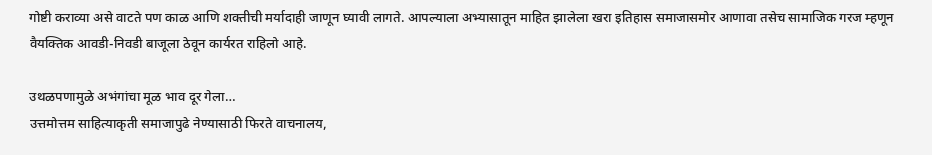गोष्टी कराव्या असे वाटते पण काळ आणि शक्तीची मर्यादाही जाणून घ्यावी लागते. आपल्याला अभ्यासातून माहित झालेला खरा इतिहास समाजासमोर आणावा तसेच सामाजिक गरज म्हणून वैयक्तिक आवडी-निवडी बाजूला ठेवून कार्यरत राहिलो आहे.

उथळपणामुळे अभंगांचा मूळ भाव दूर गेला…
उत्तमोत्तम साहित्याकृती समाजापुढे नेण्यासाठी फिरते वाचनालय,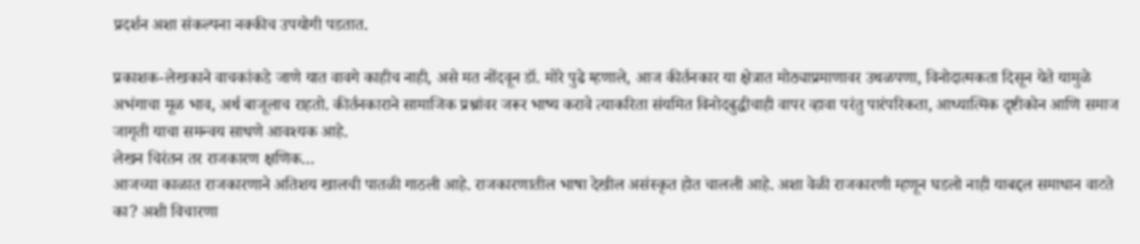प्रदर्शन अशा संकल्पना नक्कीच उपयोगी पडतात.

प्रकाशक-लेखकाने वाचकांकडे जाणे यात वावगे काहीच नाही, असे मत नोंदवून डॉ. मोरे पुढे म्हणाले, आज कीर्तनकार या क्षेत्रात मोठ्याप्रमाणावर उथळपणा, विनोदात्मकता दिसून येते यामुळे अभंगाचा मूळ भाव, अर्थ बाजूलाच राहतो. कीर्तनकाराने सामाजिक प्रश्नांवर जरूर भाष्य करावे त्याकरिता संयमित विनोदबुद्धीचाही वापर व्हावा परंतु पारंपरिकता, आध्यात्मिक दृष्टीकोन आणि समाज जागृती याचा समन्वय साधणे आवश्यक आहे.
लेखन चिरंतन तर राजकारण क्षणिक…
आजच्या काळात राजकारणाने अतिशय खालची पातळी गाठली आहे. राजकारणातील भाषा देखील असंस्कृत होत चालली आहे. अशा वेळी राजकारणी म्हणून घडलो नाही याबद्दल समाधान वाटते का? अशी विचारणा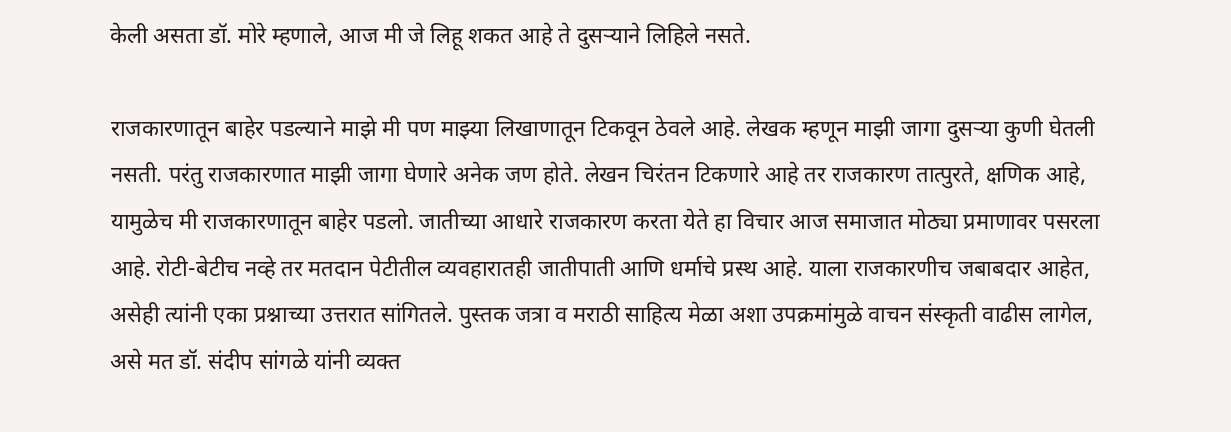केली असता डॉ. मोरे म्हणाले, आज मी जे लिहू शकत आहे ते दुसऱ्याने लिहिले नसते.

राजकारणातून बाहेर पडल्याने माझे मी पण माझ्या लिखाणातून टिकवून ठेवले आहे. लेखक म्हणून माझी जागा दुसऱ्या कुणी घेतली नसती. परंतु राजकारणात माझी जागा घेणारे अनेक जण होते. लेखन चिरंतन टिकणारे आहे तर राजकारण तात्पुरते, क्षणिक आहे, यामुळेच मी राजकारणातून बाहेर पडलो. जातीच्या आधारे राजकारण करता येते हा विचार आज समाजात मोठ्या प्रमाणावर पसरला आहे. रोटी-बेटीच नव्हे तर मतदान पेटीतील व्यवहारातही जातीपाती आणि धर्माचे प्रस्थ आहे. याला राजकारणीच जबाबदार आहेत, असेही त्यांनी एका प्रश्नाच्या उत्तरात सांगितले. पुस्तक जत्रा व मराठी साहित्य मेळा अशा उपक्रमांमुळे वाचन संस्कृती वाढीस लागेल, असे मत डॉ. संदीप सांगळे यांनी व्यक्त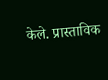केले. प्रास्ताविक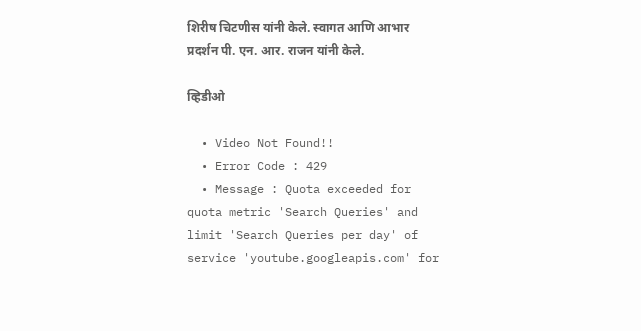शिरीष चिटणीस यांनी केले. स्वागत आणि आभार प्रदर्शन पी. एन. आर. राजन यांनी केले.

व्हिडीओ

  • Video Not Found!!
  • Error Code : 429
  • Message : Quota exceeded for quota metric 'Search Queries' and limit 'Search Queries per day' of service 'youtube.googleapis.com' for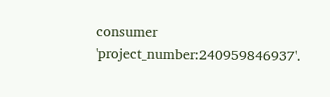consumer 'project_number:240959846937'.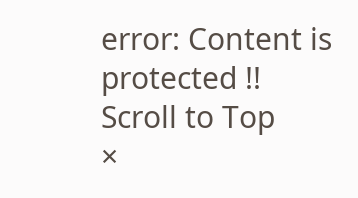error: Content is protected !!
Scroll to Top
×